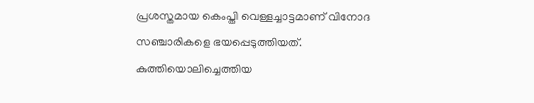പ്രശസ്തമായ കെംപ്തി വെള്ളച്ചാട്ടമാണ് വിനോദ സഞ്ചാരികളെ ഭയപ്പെടുത്തിയത്. കുത്തിയൊലിച്ചെത്തിയ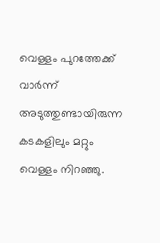വെള്ളം പുറത്തേക്ക് വാര്‍ന്ന് അടുത്തുണ്ടായിരുന്ന കടകളിലും മറ്റും വെള്ളം നിറഞ്ഞു.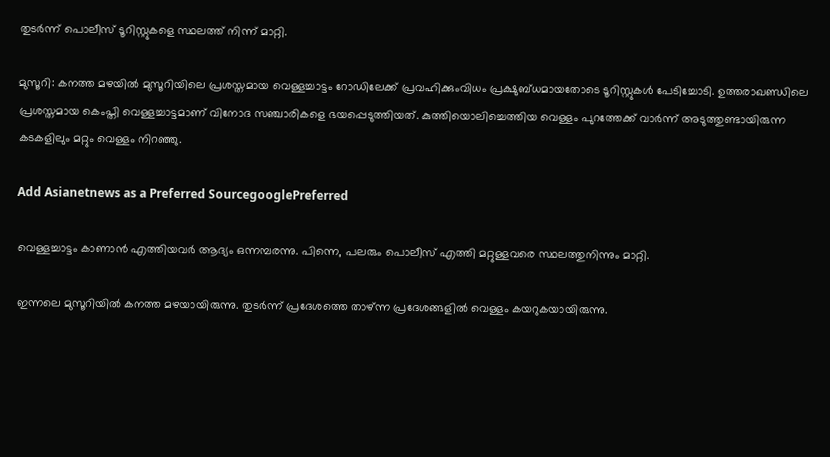തുടര്‍ന്ന് പൊലീസ് ടൂറിസ്റ്റുകളെ സ്ഥലത്ത് നിന്ന് മാറ്റി.

മുസൂറി: കനത്ത മഴയില്‍ മുസൂറിയിലെ പ്രശസ്തമായ വെള്ളച്ചാട്ടം റോഡിലേക്ക് പ്രവഹിക്കുംവിധം പ്രക്ഷുബ്ധമായതോടെ ടൂറിസ്റ്റുകള്‍ പേടിച്ചോടി. ഉത്തരാഖണ്ഡിലെ പ്രശസ്തമായ കെംപ്തി വെള്ളച്ചാട്ടമാണ് വിനോദ സഞ്ചാരികളെ ഭയപ്പെടുത്തിയത്. കുത്തിയൊലിച്ചെത്തിയ വെള്ളം പുറത്തേക്ക് വാര്‍ന്ന് അടുത്തുണ്ടായിരുന്ന കടകളിലും മറ്റും വെള്ളം നിറഞ്ഞു.

Add Asianetnews as a Preferred SourcegooglePreferred

വെള്ളച്ചാട്ടം കാണാന്‍ എത്തിയവര്‍ ആദ്യം ഒന്നമ്പരന്നു. പിന്നെ, പലരും പൊലീസ് എത്തി മറ്റുള്ളവരെ സ്ഥലത്തുനിന്നും മാറ്റി.

ഇന്നലെ മുസൂറിയില്‍ കനത്ത മഴയായിരുന്നു. തുടര്‍ന്ന് പ്രദേശത്തെ താഴ്ന്ന പ്രദേശങ്ങളില്‍ വെള്ളം കയറുകയായിരുന്നു.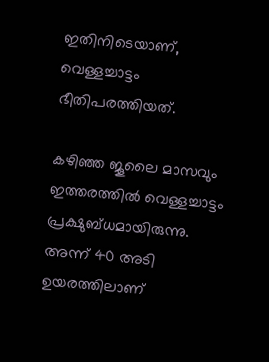ഇതിനിടെയാണ്, വെള്ളച്ചാട്ടം ഭീതിപരത്തിയത്.

കഴിഞ്ഞ ജൂലൈ മാസവും ഇത്തരത്തില്‍ വെള്ളച്ചാട്ടം പ്രക്ഷുബ്ധമായിരുന്നു. അന്ന് 40 അടി ഉയരത്തിലാണ്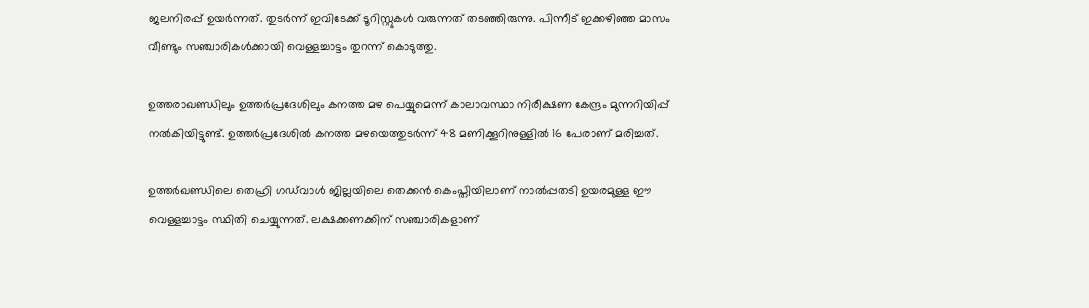ജലനിരപ്പ് ഉയര്‍ന്നത്. തുടര്‍ന്ന് ഇവിടേക്ക് ടൂറിസ്റ്റുകള്‍ വരുന്നത് തടഞ്ഞിരുന്നു. പിന്നീട് ഇക്കഴിഞ്ഞ മാസം വീണ്ടും സഞ്ചാരികള്‍ക്കായി വെള്ളച്ചാട്ടം തുറന്ന് കൊടുത്തു.

ഉത്തരാഖണ്ഡിലും ഉത്തര്‍പ്രദേശിലും കനത്ത മഴ പെയ്യുമെന്ന് കാലാവസ്ഥാ നിരീക്ഷണ കേന്ദ്രം മുന്നറിയിപ്പ് നല്‍കിയിട്ടുണ്ട്. ഉത്തര്‍പ്രദേശില്‍ കനത്ത മഴയെത്തുടര്‍ന്ന് 48 മണിക്കൂറിനുള്ളില്‍ 16 പേരാണ് മരിച്ചത്.

ഉത്തര്‍ഖണ്ഡിലെ തെഹ്രി ഗഡ്‌വാള്‍ ജില്ലയിലെ തെക്കന്‍ കെംപ്തിയിലാണ് നാല്‍പ്പതടി ഉയരമുള്ള ഈ വെള്ളച്ചാട്ടം സ്ഥിതി ചെയ്യുന്നത്. ലക്ഷക്കണക്കിന് സഞ്ചാരികളാണ്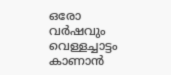ഒരോ വര്‍ഷവും വെള്ളച്ചാട്ടം കാണാന്‍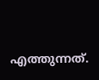എത്തുന്നത്.